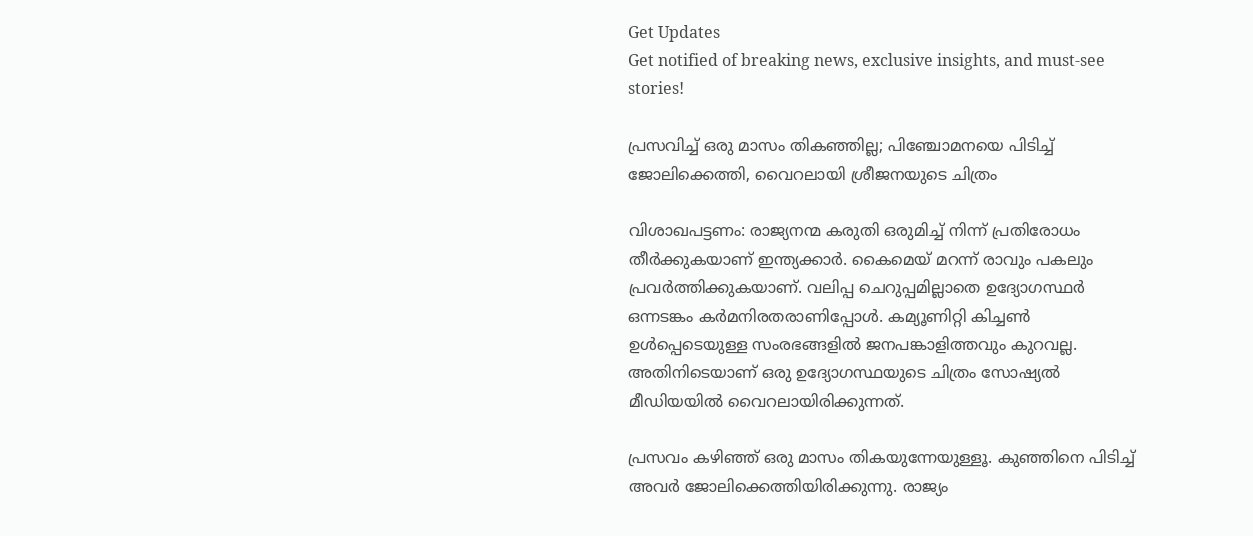Get Updates
Get notified of breaking news, exclusive insights, and must-see stories!

പ്രസവിച്ച് ഒരു മാസം തികഞ്ഞില്ല; പിഞ്ചോമനയെ പിടിച്ച് ജോലിക്കെത്തി, വൈറലായി ശ്രീജനയുടെ ചിത്രം

വിശാഖപട്ടണം: രാജ്യനന്മ കരുതി ഒരുമിച്ച് നിന്ന് പ്രതിരോധം തീര്‍ക്കുകയാണ് ഇന്ത്യക്കാര്‍. കൈമെയ് മറന്ന് രാവും പകലും പ്രവര്‍ത്തിക്കുകയാണ്. വലിപ്പ ചെറുപ്പമില്ലാതെ ഉദ്യോഗസ്ഥര്‍ ഒന്നടങ്കം കര്‍മനിരതരാണിപ്പോള്‍. കമ്യൂണിറ്റി കിച്ചണ്‍ ഉള്‍പ്പെടെയുള്ള സംരഭങ്ങളില്‍ ജനപങ്കാളിത്തവും കുറവല്ല. അതിനിടെയാണ് ഒരു ഉദ്യോഗസ്ഥയുടെ ചിത്രം സോഷ്യല്‍ മീഡിയയില്‍ വൈറലായിരിക്കുന്നത്.

പ്രസവം കഴിഞ്ഞ് ഒരു മാസം തികയുന്നേയുള്ളൂ. കുഞ്ഞിനെ പിടിച്ച് അവര്‍ ജോലിക്കെത്തിയിരിക്കുന്നു. രാജ്യം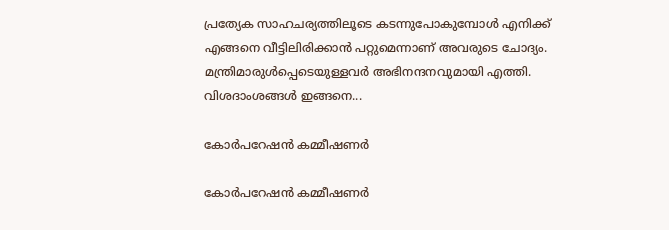പ്രത്യേക സാഹചര്യത്തിലൂടെ കടന്നുപോകുമ്പോള്‍ എനിക്ക് എങ്ങനെ വീട്ടിലിരിക്കാന്‍ പറ്റുമെന്നാണ് അവരുടെ ചോദ്യം. മന്ത്രിമാരുള്‍പ്പെടെയുള്ളവര്‍ അഭിനന്ദനവുമായി എത്തി. വിശദാംശങ്ങള്‍ ഇങ്ങനെ...

കോര്‍പറേഷന്‍ കമ്മീഷണര്‍

കോര്‍പറേഷന്‍ കമ്മീഷണര്‍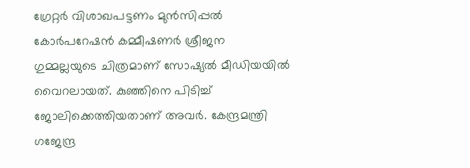ഗ്രേറ്റര്‍ വിശാഖപട്ടണം മുന്‍സിപ്പല്‍ കോര്‍പറേഷന്‍ കമ്മീഷണര്‍ ശ്രീജന ഗുമ്മല്ലയുടെ ചിത്രമാണ് സോഷ്യല്‍ മീഡിയയില്‍ വൈറലായത്. കുഞ്ഞിനെ പിടിച്ച് ജോലിക്കെത്തിയതാണ് അവര്‍. കേന്ദ്രമന്ത്രി ഗജേന്ദ്ര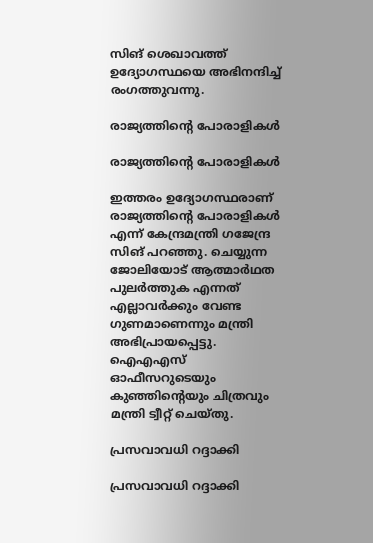സിങ് ശെഖാവത്ത് ഉദ്യോഗസ്ഥയെ അഭിനന്ദിച്ച് രംഗത്തുവന്നു.

രാജ്യത്തിന്റെ പോരാളികള്‍

രാജ്യത്തിന്റെ പോരാളികള്‍

ഇത്തരം ഉദ്യോഗസ്ഥരാണ് രാജ്യത്തിന്റെ പോരാളികള്‍ എന്ന് കേന്ദ്രമന്ത്രി ഗജേന്ദ്ര സിങ് പറഞ്ഞു. ചെയ്യുന്ന ജോലിയോട് ആത്മാര്‍ഥത പുലര്‍ത്തുക എന്നത് എല്ലാവര്‍ക്കും വേണ്ട ഗുണമാണെന്നും മന്ത്രി അഭിപ്രായപ്പെട്ടു. ഐഎഎസ് ഓഫീസറുടെയും കുഞ്ഞിന്റെയും ചിത്രവും മന്ത്രി ട്വീറ്റ് ചെയ്തു.

പ്രസവാവധി റദ്ദാക്കി

പ്രസവാവധി റദ്ദാക്കി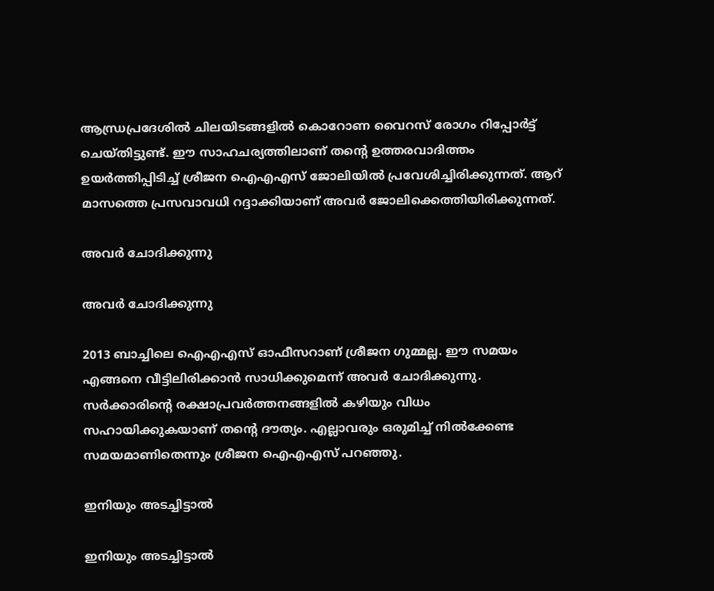ആന്ധ്രപ്രദേശില്‍ ചിലയിടങ്ങളില്‍ കൊറോണ വൈറസ് രോഗം റിപ്പോര്‍ട്ട് ചെയ്തിട്ടുണ്ട്. ഈ സാഹചര്യത്തിലാണ് തന്റെ ഉത്തരവാദിത്തം ഉയര്‍ത്തിപ്പിടിച്ച് ശ്രീജന ഐഎഎസ് ജോലിയില്‍ പ്രവേശിച്ചിരിക്കുന്നത്. ആറ് മാസത്തെ പ്രസവാവധി റദ്ദാക്കിയാണ് അവര്‍ ജോലിക്കെത്തിയിരിക്കുന്നത്.

അവര്‍ ചോദിക്കുന്നു

അവര്‍ ചോദിക്കുന്നു

2013 ബാച്ചിലെ ഐഎഎസ് ഓഫീസറാണ് ശ്രീജന ഗുമ്മല്ല. ഈ സമയം എങ്ങനെ വീട്ടിലിരിക്കാന്‍ സാധിക്കുമെന്ന് അവര്‍ ചോദിക്കുന്നു. സര്‍ക്കാരിന്റെ രക്ഷാപ്രവര്‍ത്തനങ്ങളില്‍ കഴിയും വിധം സഹായിക്കുകയാണ് തന്റെ ദൗത്യം. എല്ലാവരും ഒരുമിച്ച് നില്‍ക്കേണ്ട സമയമാണിതെന്നും ശ്രീജന ഐഎഎസ് പറഞ്ഞു.

ഇനിയും അടച്ചിട്ടാല്‍

ഇനിയും അടച്ചിട്ടാല്‍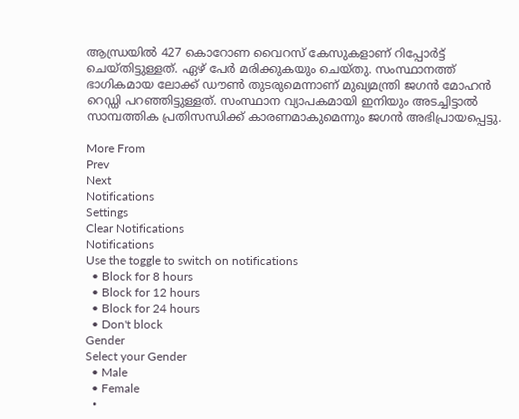ആന്ധ്രയില്‍ 427 കൊറോണ വൈറസ് കേസുകളാണ് റിപ്പോര്‍ട്ട് ചെയ്തിട്ടുള്ളത്. ഏഴ് പേര്‍ മരിക്കുകയും ചെയ്തു. സംസ്ഥാനത്ത് ഭാഗികമായ ലോക്ക് ഡൗണ്‍ തുടരുമെന്നാണ് മുഖ്യമന്ത്രി ജഗന്‍ മോഹന്‍ റെഡ്ഡി പറഞ്ഞിട്ടുള്ളത്. സംസ്ഥാന വ്യാപകമായി ഇനിയും അടച്ചിട്ടാല്‍ സാമ്പത്തിക പ്രതിസന്ധിക്ക് കാരണമാകുമെന്നും ജഗന്‍ അഭിപ്രായപ്പെട്ടു.

More From
Prev
Next
Notifications
Settings
Clear Notifications
Notifications
Use the toggle to switch on notifications
  • Block for 8 hours
  • Block for 12 hours
  • Block for 24 hours
  • Don't block
Gender
Select your Gender
  • Male
  • Female
  •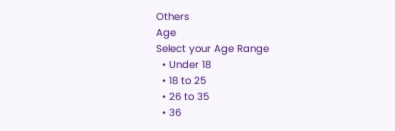Others
Age
Select your Age Range
  • Under 18
  • 18 to 25
  • 26 to 35
  • 36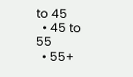to 45
  • 45 to 55
  • 55+